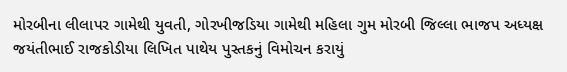મોરબીના લીલાપર ગામેથી યુવતી, ગોરખીજડિયા ગામેથી મહિલા ગુમ મોરબી જિલ્લા ભાજપ અધ્યક્ષ જયંતીભાઈ રાજકોડીયા લિખિત પાથેય પુસ્તકનું વિમોચન કરાયું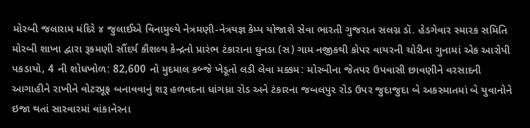મોરબી જલારામ મંદિરે ૪ જુલાઈએ વિનામુલ્યે નેત્રમણી-નેત્રયજ્ઞ કેમ્પ યોજાશે સેવા ભારતી ગુજરાત સલગ્ન ડૉ. હેડગેવાર સ્મારક સમિતિ મોરબી શાખા દ્વારા રૂકમણી સૌંદર્ય કૌશલ્ય કેન્દ્રનો પ્રારંભ ટંકારાના ઘુનડા (સ) ગામ નજીકથી કોપર વાયરની ચોરીના ગુનામાં એક આરોપી પકડાયો, 4 ની શોધખોળ: 82,600 નો મુદમાલ કબ્જે ખેડૂતો લડી લેવા મક્કમ: મોરબીના જેતપર ઉપવાસી છાવણીને વરસાદની આગાહીને રાખીને વોટરપ્રૂફ બનાવવાનું શરૂ હળવદના ધાંગધ્રા રોડ અને ટંકારના જબલપુર રોડ ઉપર જુદાજુદા બે અકસ્માતમાં બે યુવાનોને ઇજા થતાં સારવારમાં વાંકાનેરના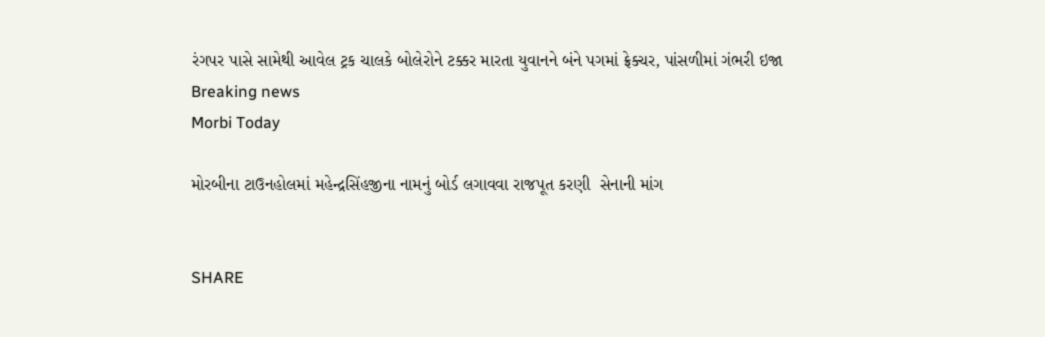રંગપર પાસે સામેથી આવેલ ટ્રક ચાલકે બોલેરોને ટક્કર મારતા યુવાનને બંને પગમાં ફ્રેક્ચર, પાંસળીમાં ગંભરી ઇજા
Breaking news
Morbi Today

મોરબીના ટાઉનહોલમાં મહેન્દ્રસિંહજીના નામનું બોર્ડ લગાવવા રાજપૂત કરણી  સેનાની માંગ


SHARE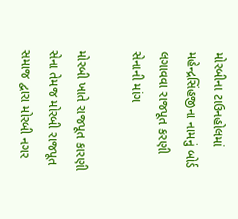મોરબીના ટાઉનહોલમાં મહેન્દ્રસિંહજીના નામનું બોર્ડ લગાવવા રાજપૂત કરણી  સેનાની માંગ

મોરબી ખાતે રાજપૂત કારણી  સેના તેમજ મોરબી રાજપૂત સમાજ દ્વારા મોરબી નગર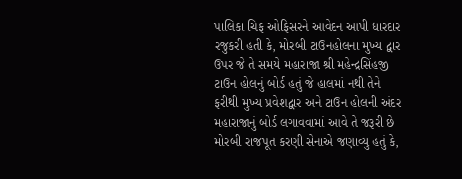પાલિકા ચિફ ઓફિસરને આવેદન આપી ધારદાર રજુકરી હતી કે, મોરબી ટાઉનહોલના મુખ્ય દ્વાર ઉપર જે તે સમયે મહારાજા શ્રી મહેન્દ્રસિંહજી ટાઉન હોલનું બોર્ડ હતું જે હાલમાં નથી તેને ફરીથી મુખ્ય પ્રવેશદ્વાર અને ટાઉન હોલની અંદર મહારાજાનું બોર્ડ લગાવવામાં આવે તે જરૂરી છે મોરબી રાજપૂત કરણી સેનાએ જણાવ્યુ હતું કે,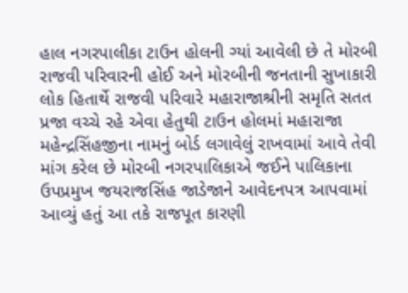હાલ નગરપાલીકા ટાઉન હોલની ગ્યાં આવેલી છે તે મોરબી રાજવી પરિવારની હોઈ અને મોરબીની જનતાની સુખાકારી લોક હિતાર્થે રાજવી પરિવારે મહારાજાશ્રીની સમૃતિ સતત પ્રજા વચ્ચે રહે એવા હેતુથી ટાઉન હોલમાં મહારાજા મહેન્દ્રસિંહજીના નામનું બોર્ડ લગાવેલું રાખવામાં આવે તેવી માંગ કરેલ છે મોરબી નગરપાલિકાએ જઈને પાલિકાના  ઉપપ્રમુખ જયરાજસિંહ જાડેજાને આવેદનપત્ર આપવામાં આવ્યું હતું આ તકે રાજપૂત કારણી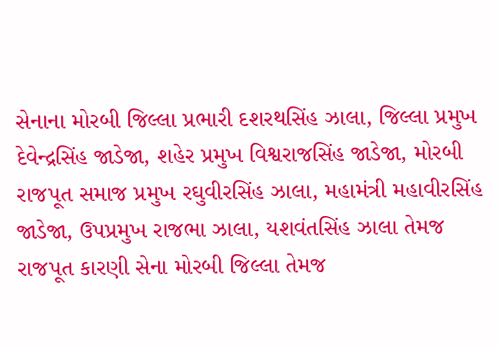સેનાના મોરબી જિલ્લા પ્રભારી દશરથસિંહ ઝાલા, જિલ્લા પ્રમુખ દેવેન્દ્રસિંહ જાડેજા, શહેર પ્રમુખ વિશ્વરાજસિંહ જાડેજા, મોરબી રાજપૂત સમાજ પ્રમુખ રઘુવીરસિંહ ઝાલા, મહામંત્રી મહાવીરસિંહ જાડેજા, ઉપપ્રમુખ રાજભા ઝાલા, યશવંતસિંહ ઝાલા તેમજ રાજપૂત કારણી સેના મોરબી જિલ્લા તેમજ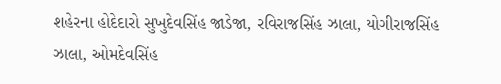શહેરના હોદેદારો સુખુદેવસિંહ જાડેજા, રવિરાજસિંહ ઝાલા, યોગીરાજસિંહ ઝાલા, ઓમદેવસિંહ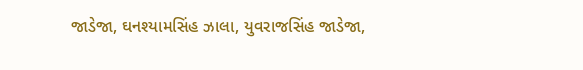જાડેજા, ઘનશ્યામસિંહ ઝાલા, યુવરાજસિંહ જાડેજા,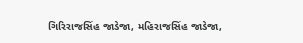ગિરિરાજસિંહ જાડેજા, મહિરાજસિંહ જાડેજા,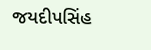જયદીપસિંહ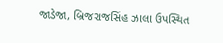જાડેજા, બ્રિજરાજસિંહ ઝાલા ઉપસ્થિત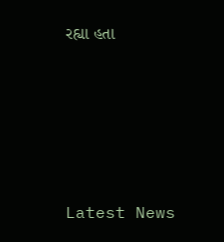રહ્યા હતા






Latest News